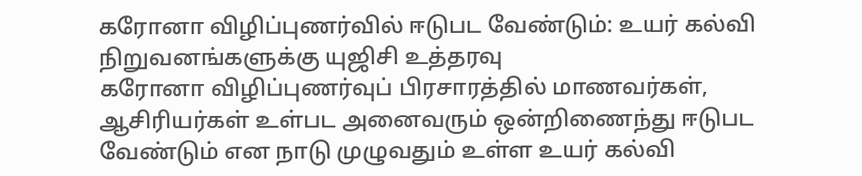கரோனா விழிப்புணர்வில் ஈடுபட வேண்டும்: உயர் கல்வி நிறுவனங்களுக்கு யுஜிசி உத்தரவு
கரோனா விழிப்புணர்வுப் பிரசாரத்தில் மாணவர்கள், ஆசிரியர்கள் உள்பட அனைவரும் ஒன்றிணைந்து ஈடுபட வேண்டும் என நாடு முழுவதும் உள்ள உயர் கல்வி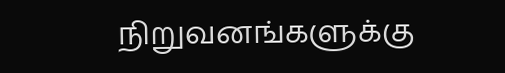நிறுவனங்களுக்கு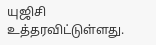யுஜிசி உத்தரவிட்டுள்ளது.